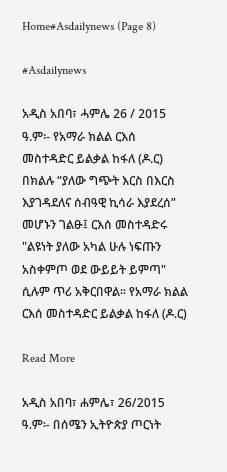Home#Asdailynews (Page 8)

#Asdailynews

አዲስ አበባ፣ ሓምሌ 26 / 2015 ዓ.ም፡- የአማራ ክልል ርእሰ መስተዳድር ይልቃል ከፋለ (ዶ.ር) በክልሉ “ያለው ግጭት እርስ በእርስ እያገዳደለና ሰብዓዊ ኪሳራ እያደረሰ” መሆኑን ገልፁ፤ ርእሰ መስተዳድሩ  "ልዩነት ያለው አካል ሁሉ ነፍጡን አስቀምጦ ወደ ውይይት ይምጣ" ሲሉም ጥሪ አቅርበዋል፡፡ የአማራ ክልል ርእሰ መስተዳድር ይልቃል ከፋለ (ዶ.ር)

Read More

አዲስ አበባ፣ ሐምሌ፣ 26/2015 ዓ.ም፡- በሰሜን ኢትዮጵያ ጦርነት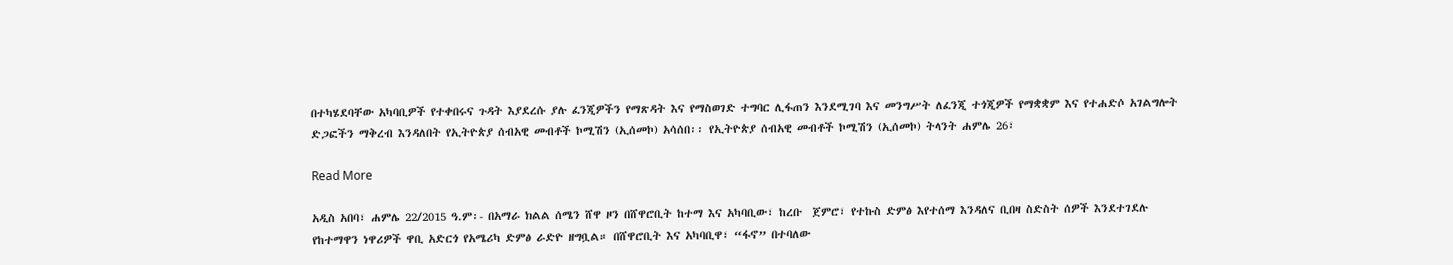በተካሄደባቸው አካባቢዎች የተቀበሩና ጉዳት እያደረሱ ያሉ ፈንጂዎችን የማጽዳት እና የማስወገድ ተግባር ሊፋጠን እንደሚገባ እና መንግሥት ለፈንጂ ተጎጂዎች የማቋቋም እና የተሐድሶ አገልግሎት ድጋፎችን ማቅረብ እንዳለበት የኢትዮጵያ ሰብአዊ መብቶች ኮሚሽን (ኢሰመኮ) አሳሰበ፡፡ የኢትዮጵያ ሰብአዊ መብቶች ኮሚሽን (ኢሰመኮ) ትላንት ሐምሌ 26፣

Read More

አዲስ አበባ፣ ሐምሌ 22/2015 ዓ.ም፡- በአማራ ክልል ሰሜን ሸዋ ዞን በሸዋሮቢት ከተማ እና አካባቢው፣ ከረቡ  ጀምሮ፣ የተኩስ ድምፅ እየተሰማ እንዳለና ቢበዛ ስድስት ሰዎች እንደተገደሉ የከተማዋን ነዋሪዎች ዋቢ አድርጎ የአሜሪካ ድምፅ ራድዮ ዘግቧል። በሸዋሮቢት እና አካባቢዋ፣ “ፋኖ” በተባለው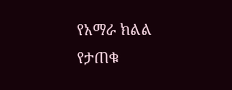የአማራ ክልል የታጠቁ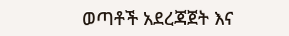ወጣቶች አደረጃጀት እና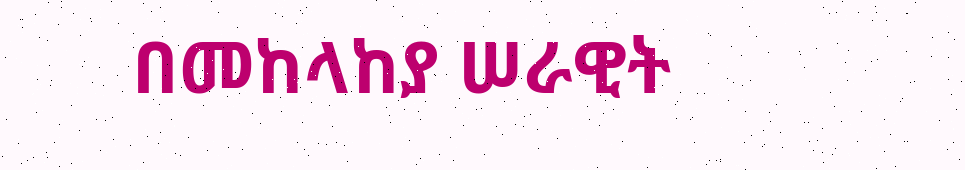በመከላከያ ሠራዊት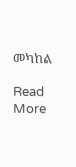መካከል

Read More